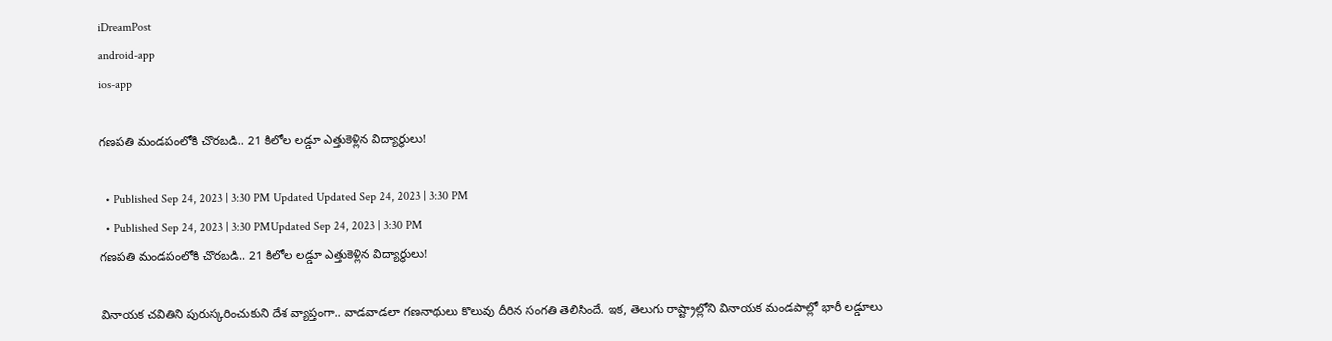iDreamPost
android-app
ios-app

గణపతి మండపంలోకి చొరబడి.. 21 కిలోల లడ్డూ ఎత్తుకెళ్లిన విద్యార్థులు!

  • Published Sep 24, 2023 | 3:30 PM Updated Updated Sep 24, 2023 | 3:30 PM
  • Published Sep 24, 2023 | 3:30 PMUpdated Sep 24, 2023 | 3:30 PM
గణపతి మండపంలోకి చొరబడి.. 21 కిలోల లడ్డూ ఎత్తుకెళ్లిన విద్యార్థులు!

వినాయక చవితిని పురుస్కరించుకుని దేశ వ్యాప్తంగా.. వాడవాడలా గణనాథులు కొలువు దీరిన సంగతి తెలిసిందే. ఇక, తెలుగు రాష్ట్రాల్లోని వినాయక మండపాల్లో భారీ లడ్డూలు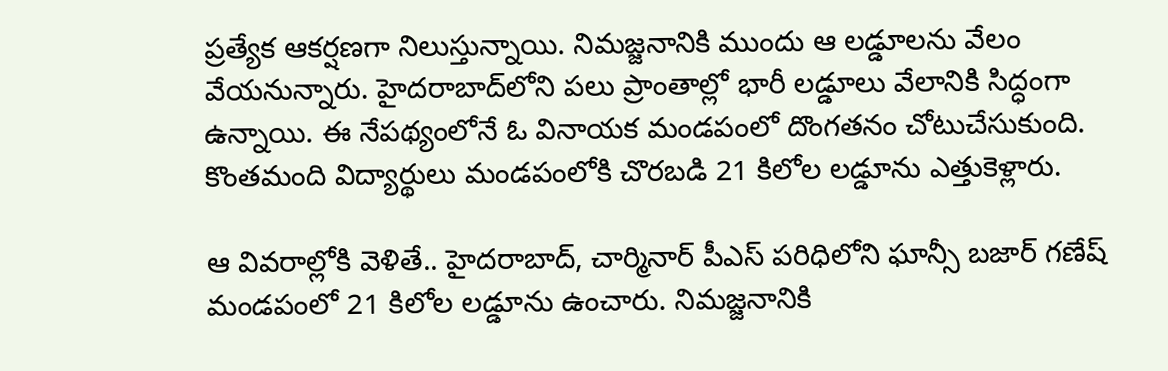ప్రత్యేక ఆకర్షణగా నిలుస్తున్నాయి. నిమజ్జనానికి ముందు ఆ లడ్డూలను వేలం వేయనున్నారు. హైదరాబాద్‌లోని పలు ప్రాంతాల్లో భారీ లడ్డూలు వేలానికి సిద్ధంగా ఉన్నాయి. ఈ నేపథ్యంలోనే ఓ వినాయక మండపంలో దొంగతనం చోటుచేసుకుంది. కొంతమంది విద్యార్థులు మండపంలోకి చొరబడి 21 కిలోల లడ్డూను ఎత్తుకెళ్లారు.

ఆ వివరాల్లోకి వెళితే.. హైదరాబాద్‌, చార్మినార్‌ పీఎస్‌ పరిధిలోని ఘాన్సీ బజార్ గణేష్‌ మండపంలో 21 కిలోల లడ్డూను ఉంచారు. నిమజ్జనానికి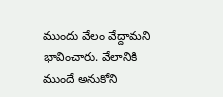ముందు వేలం వేద్దామని భావించారు. వేలానికి ముందే అనుకోని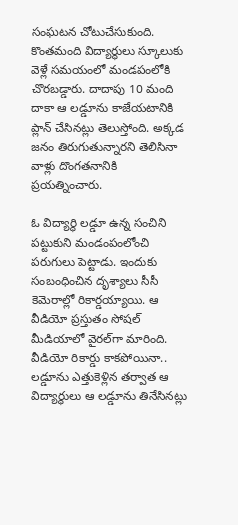సంఘటన చోటుచేసుకుంది. కొంతమంది విద్యార్థులు స్కూలుకు వెళ్లే సమయంలో మండపంలోకి చొరబడ్డారు. దాదాపు 10 మంది దాకా ఆ లడ్డూను కాజేయటానికి ప్లాన్‌ చేసినట్లు తెలుస్తోంది. అక్కడ జనం తిరుగుతున్నారని తెలిసినా వాళ్లు దొంగతనానికి ప్రయత్నించారు.

ఓ విద్యార్థి లడ్డూ ఉన్న సంచిని పట్టుకుని మండంపంలోంచి పరుగులు పెట్టాడు. ఇందుకు సంబంధించిన దృశ్యాలు సీసీ కెమెరాల్లో రికార్డయ్యాయి. ఆ వీడియో ప్రస్తుతం సోషల్‌ మీడియాలో వైరల్‌గా మారింది. వీడియో రికార్డు కాకపోయినా.. లడ్డూను ఎత్తుకెళ్లిన తర్వాత ఆ విద్యార్థులు ఆ లడ్డూను తినేసినట్లు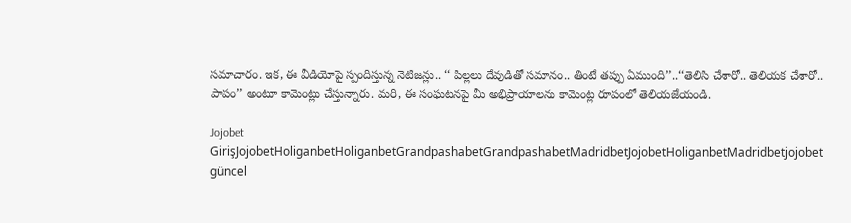సమాచారం. ఇక, ఈ వీడియోపై స్పందిస్తున్న నెటిజన్లు.. ‘‘ పిల్లలు దేవుడితో సమానం.. తింటే తప్పు ఏముంది’’..‘‘తెలిసి చేశారో.. తెలియక చేశారో.. పాపం’’ అంటూ కామెంట్లు చేస్తున్నారు. మరి, ఈ సంఘటనపై మీ అభిప్రాయాలను కామెంట్ల రూపంలో తెలియజేయండి.

Jojobet GirişJojobetHoliganbetHoliganbetGrandpashabetGrandpashabetMadridbetJojobetHoliganbetMadridbetjojobet güncel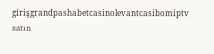girişgrandpashabetcasinolevantcasibomiptv satın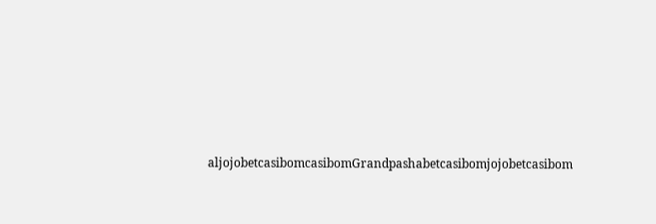aljojobetcasibomcasibomGrandpashabetcasibomjojobetcasibom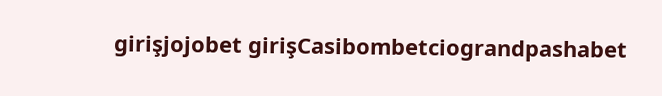girişjojobet girişCasibombetciograndpashabet